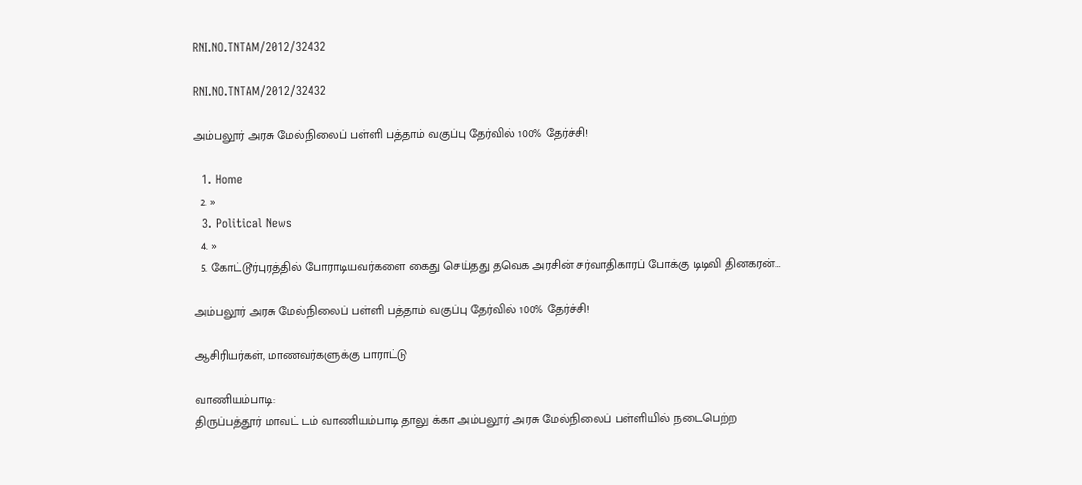RNI.NO.TNTAM/2012/32432

RNI.NO.TNTAM/2012/32432

அம்பலூர் அரசு மேல்நிலைப் பள்ளி பத்தாம் வகுப்பு தேர்வில் 100% தேர்ச்சி!

  1. Home
  2. »
  3. Political News
  4. »
  5. கோட்டூர்புரத்தில் போராடியவர்களை கைது செய்தது தவெக அரசின் சர்வாதிகாரப் போக்கு டிடிவி தினகரன்…

அம்பலூர் அரசு மேல்நிலைப் பள்ளி பத்தாம் வகுப்பு தேர்வில் 100% தேர்ச்சி!

ஆசிரியர்கள், மாணவர்களுக்கு பாராட்டு

வாணியம்பாடி:
திருப்பத்தூர் மாவட் டம் வாணியம்பாடி தாலு க்கா அம்பலூர் அரசு மேல்நிலைப் பள்ளியில் நடைபெற்ற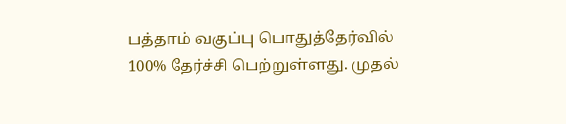பத்தாம் வகுப்பு பொதுத்தேர்வில் 100% தேர்ச்சி பெற்றுள்ளது. முதல்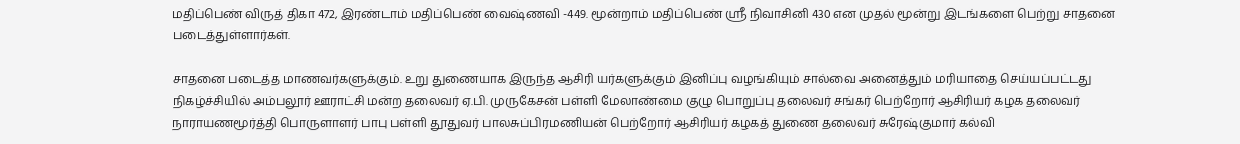மதிப்பெண் விருத் திகா 472, இரண்டாம் மதிப்பெண் வைஷ்ணவி -449. மூன்றாம் மதிப்பெண் ஸ்ரீ நிவாசினி 430 என முதல் மூன்று இடங்களை பெற்று சாதனை படைத்துள்ளார்கள்.

சாதனை படைத்த மாணவர்களுக்கும். உறு துணையாக இருந்த ஆசிரி யர்களுக்கும் இனிப்பு வழங்கியும் சால்வை அனைத்தும் மரியாதை செய்யப்பட்டது நிகழ்ச்சியில் அம்பலூர் ஊராட்சி மன்ற தலைவர் ஏ.பி. முருகேசன் பள்ளி மேலாண்மை குழு பொறுப்பு தலைவர் சங்கர் பெற்றோர் ஆசிரியர் கழக தலைவர் நாராயணமூர்த்தி பொருளாளர் பாபு பள்ளி தூதுவர் பாலசுப்பிரமணியன் பெற்றோர் ஆசிரியர் கழகத் துணை தலைவர் சுரேஷ்குமார் கல்வி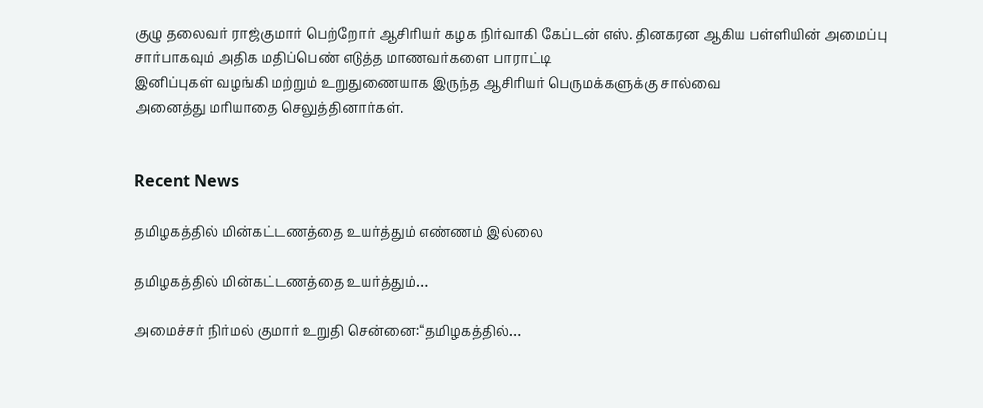குழு தலைவர் ராஜ்குமார் பெற்றோர் ஆசிரியர் கழக நிர்வாகி கேப்டன் எஸ். தினகரன ஆகிய பள்ளியின் அமைப்பு சார்பாகவும் அதிக மதிப்பெண் எடுத்த மாணவர்களை பாராட்டி
இனிப்புகள் வழங்கி மற்றும் உறுதுணையாக இருந்த ஆசிரியர் பெருமக்களுக்கு சால்வை
அனைத்து மரியாதை செலுத்தினார்கள்.


Recent News

தமிழகத்தில் மின்கட்டணத்தை உயர்த்தும் எண்ணம் இல்லை

தமிழகத்தில் மின்கட்டணத்தை உயர்த்தும்…

அமைச்சர் நிர்மல் குமார் உறுதி சென்னை:“தமிழகத்தில்…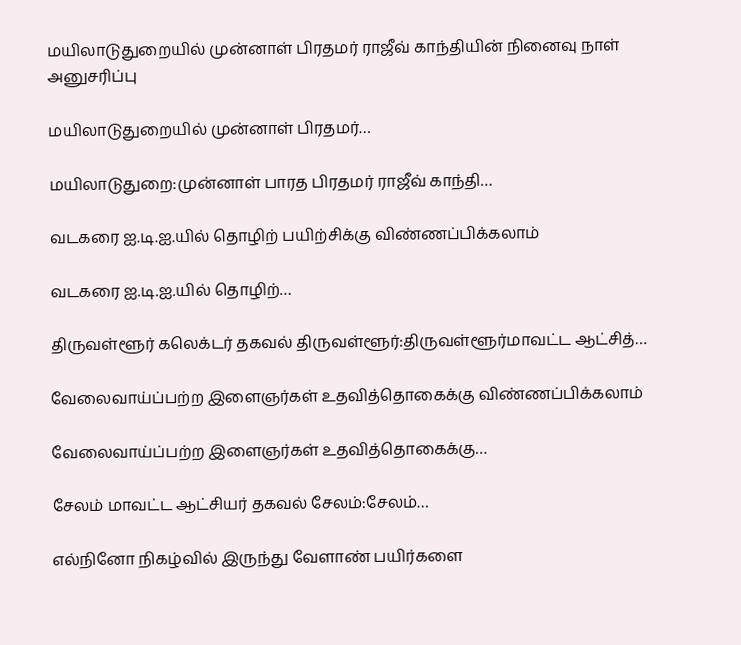மயிலாடுதுறையில் முன்னாள் பிரதமர் ராஜீவ் காந்தியின் நினைவு நாள் அனுசரிப்பு

மயிலாடுதுறையில் முன்னாள் பிரதமர்…

மயிலாடுதுறை:முன்னாள் பாரத பிரதமர் ராஜீவ் காந்தி…

வடகரை ஐ.டி.ஐ.யில் தொழிற் பயிற்சிக்கு விண்ணப்பிக்கலாம்

வடகரை ஐ.டி.ஐ.யில் தொழிற்…

திருவள்ளூர் கலெக்டர் தகவல் திருவள்ளூர்:திருவள்ளூர்மாவட்ட ஆட்சித்…

வேலைவாய்ப்பற்ற இளைஞர்கள் உதவித்தொகைக்கு விண்ணப்பிக்கலாம்

வேலைவாய்ப்பற்ற இளைஞர்கள் உதவித்தொகைக்கு…

சேலம் மாவட்ட ஆட்சியர் தகவல் சேலம்:சேலம்…

எல்நினோ நிகழ்வில் இருந்து வேளாண் பயிர்களை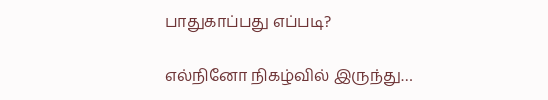பாதுகாப்பது எப்படி?

எல்நினோ நிகழ்வில் இருந்து…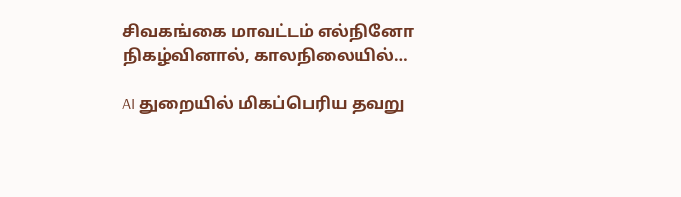சிவகங்கை மாவட்டம் எல்நினோ நிகழ்வினால், காலநிலையில்…

AI துறையில் மிகப்பெரிய தவறு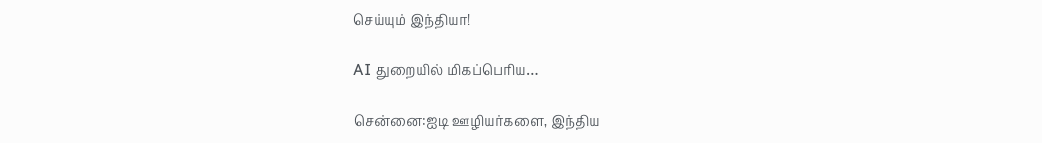செய்யும் இந்தியா!

AI துறையில் மிகப்பெரிய…

சென்னை:ஐடி ஊழியர்களை, இந்திய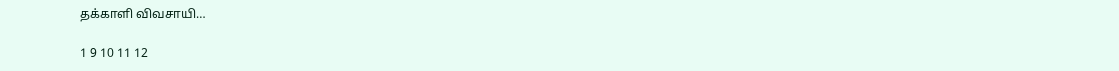தக்காளி விவசாயி…

1 9 10 11 12